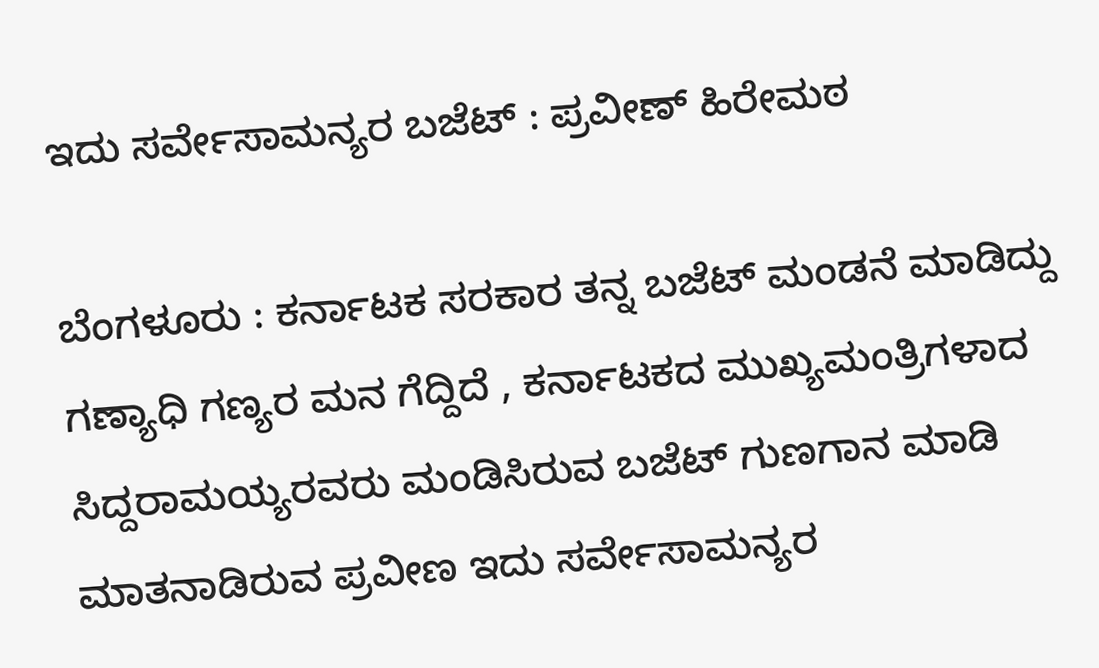ಇದು ಸರ್ವೇಸಾಮನ್ಯರ ಬಜೆಟ್ : ಪ್ರವೀಣ್ ಹಿರೇಮಠ

ಬೆಂಗಳೂರು : ಕರ್ನಾಟಕ ಸರಕಾರ ತನ್ನ ಬಜೆಟ್ ಮಂಡನೆ ಮಾಡಿದ್ದು ಗಣ್ಯಾಧಿ ಗಣ್ಯರ ಮನ ಗೆದ್ದಿದೆ , ಕರ್ನಾಟಕದ ಮುಖ್ಯಮಂತ್ರಿಗಳಾದ ಸಿದ್ದರಾಮಯ್ಯರವರು ಮಂಡಿಸಿರುವ ಬಜೆಟ್ ಗುಣಗಾನ ಮಾಡಿ ಮಾತನಾಡಿರುವ ಪ್ರವೀಣ ಇದು ಸರ್ವೇಸಾಮನ್ಯರ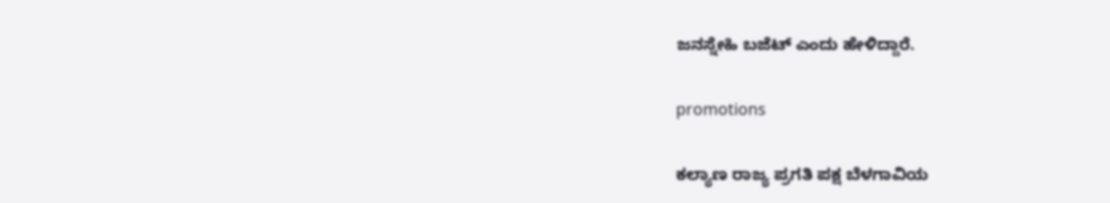ಜನಸ್ನೇಹಿ ಬಜೆಟ್ ಎಂದು ಹೇಳಿದ್ದಾರೆ.

promotions

ಕಲ್ಯಾಣ ರಾಜ್ಯ ಪ್ರಗತಿ ಪಕ್ಷ ಬೆಳಗಾವಿಯ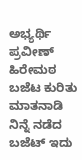ಅಭ್ಯರ್ಥಿ ಪ್ರವೀಣ್ ಹಿರೇಮಠ ಬಜೆಟ ಕುರಿತು  ಮಾತನಾಡಿ ನಿನ್ನೆ ನಡೆದ ಬಜೆಟ್ ಇದು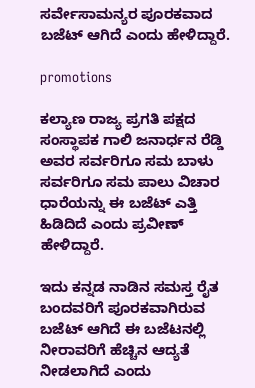ಸರ್ವೇಸಾಮನ್ಯರ ಪೂರಕವಾದ ಬಜೆಟ್ ಆಗಿದೆ ಎಂದು ಹೇಳಿದ್ದಾರೆ.

promotions

ಕಲ್ಯಾಣ ರಾಜ್ಯ ಪ್ರಗತಿ ಪಕ್ಷದ ಸಂಸ್ಥಾಪಕ ಗಾಲಿ ಜನಾರ್ಧನ ರೆಡ್ಡಿ ಅವರ ಸರ್ವರಿಗೂ ಸಮ ಬಾಳು ಸರ್ವರಿಗೂ ಸಮ ಪಾಲು ವಿಚಾರ ಧಾರೆಯನ್ನು ಈ ಬಜೆಟ್ ಎತ್ತಿ ಹಿಡಿದಿದೆ ಎಂದು ಪ್ರವೀಣ್ ಹೇಳಿದ್ದಾರೆ.

ಇದು ಕನ್ನಡ ನಾಡಿನ ಸಮಸ್ತ ರೈತ ಬಂದವರಿಗೆ ಪೂರಕವಾಗಿರುವ ಬಜೆಟ್ ಆಗಿದೆ ಈ ಬಜೆಟನಲ್ಲಿ ನೀರಾವರಿಗೆ ಹೆಚ್ಚಿನ ಆದ್ಯತೆ ನೀಡಲಾಗಿದೆ ಎಂದು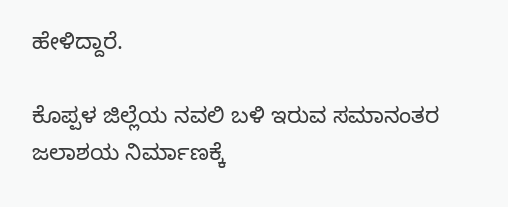ಹೇಳಿದ್ದಾರೆ.

ಕೊಪ್ಪಳ ಜಿಲ್ಲೆಯ ನವಲಿ ಬಳಿ ಇರುವ ಸಮಾನಂತರ ಜಲಾಶಯ ನಿರ್ಮಾಣಕ್ಕೆ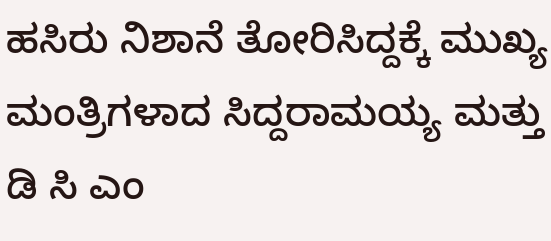ಹಸಿರು ನಿಶಾನೆ ತೋರಿಸಿದ್ದಕ್ಕೆ ಮುಖ್ಯ ಮಂತ್ರಿಗಳಾದ ಸಿದ್ದರಾಮಯ್ಯ ಮತ್ತು ಡಿ ಸಿ ಎಂ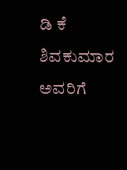ಡಿ ಕೆ ಶಿವಕುಮಾರ ಅವರಿಗೆ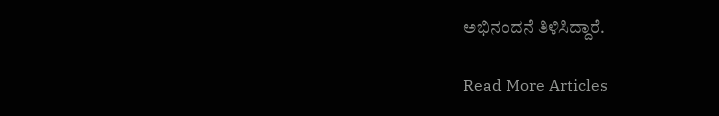ಅಭಿನಂದನೆ ತಿಳಿಸಿದ್ದಾರೆ.

Read More Articles